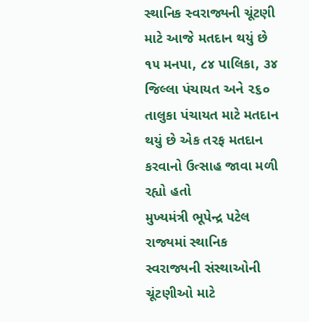સ્થાનિક સ્વરાજ્યની ચૂંટણી માટે આજે મતદાન થયું છે ૧૫ મનપા, ૮૪ પાલિકા, ૩૪ જિલ્લા પંચાયત અને ૨૬૦ તાલુકા પંચાયત માટે મતદાન થયું છે એક તરફ મતદાન કરવાનો ઉત્સાહ જાવા મળી રહ્યો હતો
મુખ્યમંત્રી ભૂપેન્દ્ર પટેલ રાજ્યમાં સ્થાનિક સ્વરાજ્યની સંસ્થાઓની ચૂંટણીઓ માટે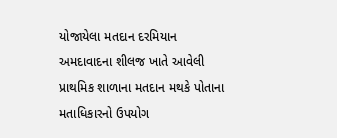યોજાયેલા મતદાન દરમિયાન અમદાવાદના શીલજ ખાતે આવેલી પ્રાથમિક શાળાના મતદાન મથકે પોતાના મતાધિકારનો ઉપયોગ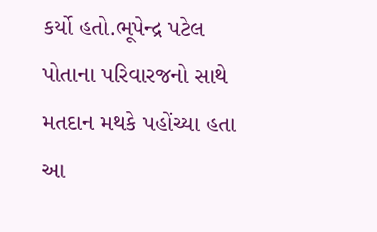કર્યો હતો.ભૂપેન્દ્ર પટેલ પોતાના પરિવારજનો સાથે મતદાન મથકે પહોંચ્યા હતા આ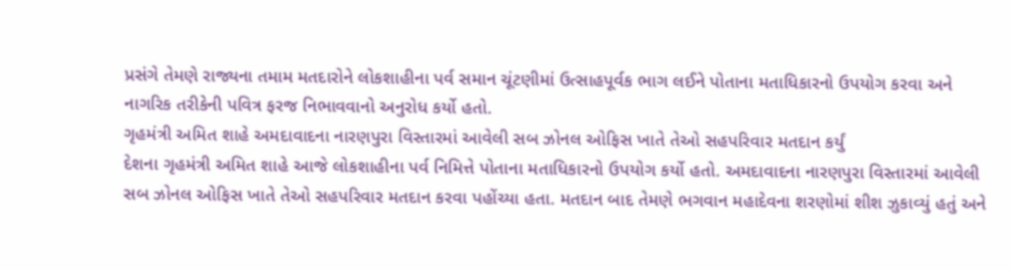પ્રસંગે તેમણે રાજ્યના તમામ મતદારોને લોકશાહીના પર્વ સમાન ચૂંટણીમાં ઉત્સાહપૂર્વક ભાગ લઈને પોતાના મતાધિકારનો ઉપયોગ કરવા અને નાગરિક તરીકેની પવિત્ર ફરજ નિભાવવાનો અનુરોધ કર્યો હતો.
ગૃહમંત્રી અમિત શાહે અમદાવાદના નારણપુરા વિસ્તારમાં આવેલી સબ ઝોનલ ઓફિસ ખાતે તેઓ સહપરિવાર મતદાન કર્યું
દેશના ગૃહમંત્રી અમિત શાહે આજે લોકશાહીના પર્વ નિમિત્તે પોતાના મતાધિકારનો ઉપયોગ કર્યો હતો. અમદાવાદના નારણપુરા વિસ્તારમાં આવેલી સબ ઝોનલ ઓફિસ ખાતે તેઓ સહપરિવાર મતદાન કરવા પહોંચ્યા હતા. મતદાન બાદ તેમણે ભગવાન મહાદેવના શરણોમાં શીશ ઝુકાવ્યું હતું અને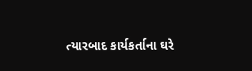ત્યારબાદ કાર્યકર્તાના ઘરે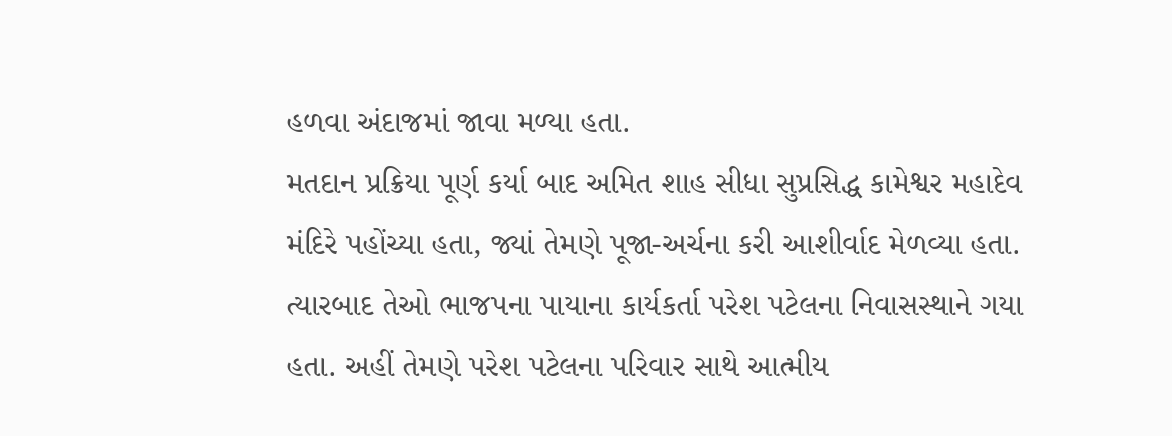હળવા અંદાજમાં જાવા મળ્યા હતા.
મતદાન પ્રક્રિયા પૂર્ણ કર્યા બાદ અમિત શાહ સીધા સુપ્રસિદ્ધ કામેશ્વર મહાદેવ મંદિરે પહોંચ્યા હતા, જ્યાં તેમણે પૂજા-અર્ચના કરી આશીર્વાદ મેળવ્યા હતા. ત્યારબાદ તેઓ ભાજપના પાયાના કાર્યકર્તા પરેશ પટેલના નિવાસસ્થાને ગયા હતા. અહીં તેમણે પરેશ પટેલના પરિવાર સાથે આત્મીય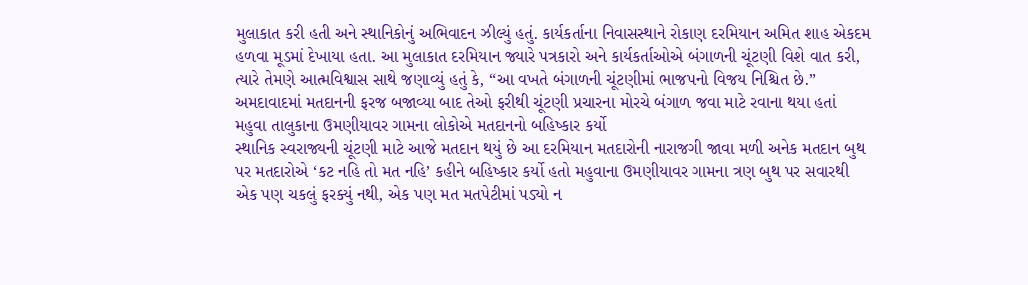મુલાકાત કરી હતી અને સ્થાનિકોનું અભિવાદન ઝીલ્યું હતું. કાર્યકર્તાના નિવાસસ્થાને રોકાણ દરમિયાન અમિત શાહ એકદમ હળવા મૂડમાં દેખાયા હતા. આ મુલાકાત દરમિયાન જ્યારે પત્રકારો અને કાર્યકર્તાઓએ બંગાળની ચૂંટણી વિશે વાત કરી, ત્યારે તેમણે આત્મવિશ્વાસ સાથે જણાવ્યું હતું કે, “આ વખતે બંગાળની ચૂંટણીમાં ભાજપનો વિજય નિશ્ચિત છે.” અમદાવાદમાં મતદાનની ફરજ બજાવ્યા બાદ તેઓ ફરીથી ચૂંટણી પ્રચારના મોરચે બંગાળ જવા માટે રવાના થયા હતાં
મહુવા તાલુકાના ઉમણીયાવર ગામના લોકોએ મતદાનનો બહિષ્કાર કર્યો
સ્થાનિક સ્વરાજ્યની ચૂંટણી માટે આજે મતદાન થયું છે આ દરમિયાન મતદારોની નારાજગી જાવા મળી અનેક મતદાન બુથ પર મતદારોએ ‘કટ નહિ તો મત નહિ’ કહીને બહિષ્કાર કર્યો હતો મહુવાના ઉમણીયાવર ગામના ત્રણ બુથ પર સવારથી એક પણ ચકલું ફરક્યું નથી, એક પણ મત મતપેટીમાં પડ્યો ન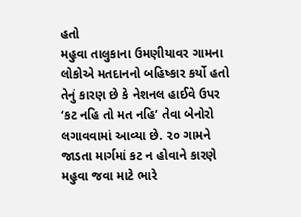હતો
મહુવા તાલુકાના ઉમણીયાવર ગામના લોકોએ મતદાનનો બહિષ્કાર કર્યો હતો તેનું કારણ છે કે નેશનલ હાઈવે ઉપર ‘કટ નહિ તો મત નહિ’ તેવા બેનોરો લગાવવામાં આવ્યા છે. ૨૦ ગામને જાડતા માર્ગમાં કટ ન હોવાને કારણે મહુવા જવા માટે ભારે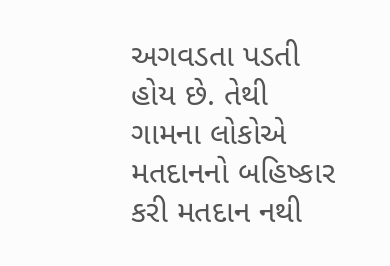અગવડતા પડતી હોય છે. તેથી ગામના લોકોએ મતદાનનો બહિષ્કાર કરી મતદાન નથી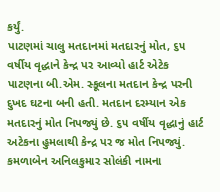કર્યું.
પાટણમાં ચાલુ મતદાનમાં મતદારનું મોત, ૬૫ વર્ષીય વૃદ્ધાને કેન્દ્ર પર આવ્યો હાર્ટ એટેક
પાટણના બી.એમ. સ્કૂલના મતદાન કેન્દ્ર પરની દુખદ ઘટના બની હતી. મતદાન દરમ્યાન એક મતદારનું મોત નિપજ્યું છે. ૬૫ વર્ષીય વૃદ્ધાનું હાર્ટ અટેકના હુમલાથી કેન્દ્ર પર જ મોત નિપજ્યું. કમળાબેન અનિલકુમાર સોલંકી નામના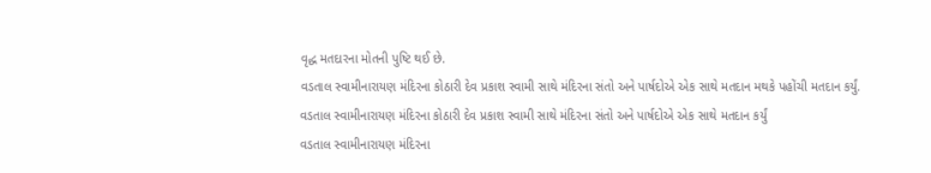વૃદ્ધ મતદારના મોતની પુષ્ટિ થઈ છે.
વડતાલ સ્વામીનારાયણ મંદિરના કોઠારી દેવ પ્રકાશ સ્વામી સાથે મંદિરના સંતો અને પાર્ષદોએ એક સાથે મતદાન મથકે પહોંચી મતદાન કર્યું.
વડતાલ સ્વામીનારાયણ મંદિરના કોઠારી દેવ પ્રકાશ સ્વામી સાથે મંદિરના સંતો અને પાર્ષદોએ એક સાથે મતદાન કર્યું
વડતાલ સ્વામીનારાયણ મંદિરના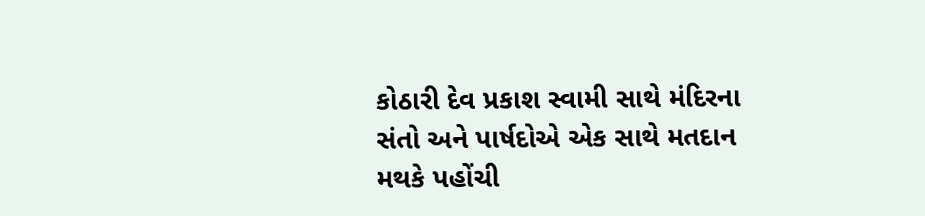કોઠારી દેવ પ્રકાશ સ્વામી સાથે મંદિરના સંતો અને પાર્ષદોએ એક સાથે મતદાન મથકે પહોંચી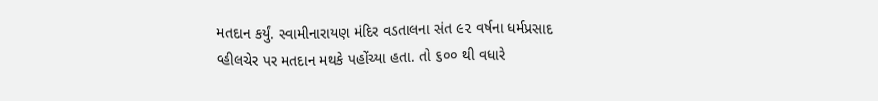મતદાન કર્યું. સ્વામીનારાયણ મંદિર વડતાલના સંત ૯૨ વર્ષના ધર્મપ્રસાદ વ્હીલચેર પર મતદાન મથકે પહોંચ્યા હતા. તો ૬૦૦ થી વધારે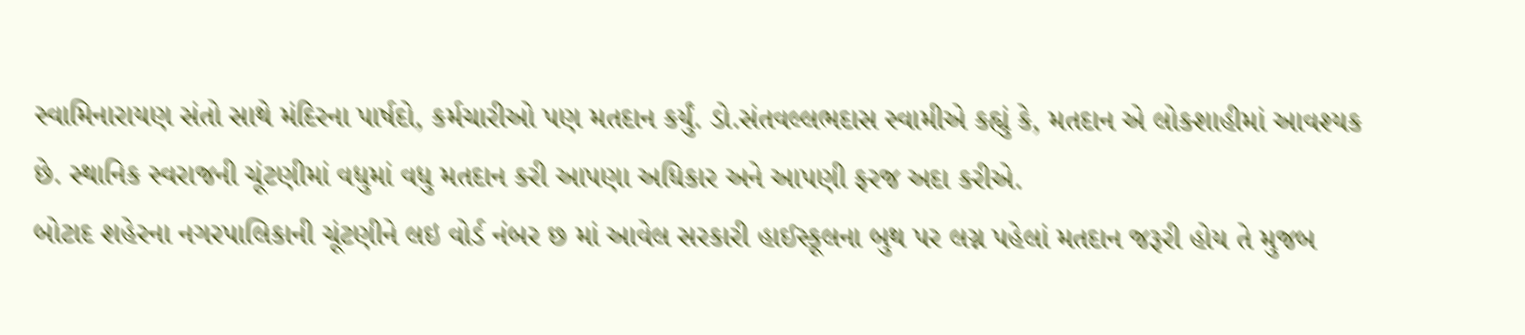સ્વામિનારાયણ સંતો સાથે મંદિરના પાર્ષદો, કર્મચારીઓ પણ મતદાન કર્યું. ડો.સંતવલ્લભદાસ સ્વામીએ કહ્યું કે, મતદાન એ લોકશાહીમાં આવશ્યક છે. સ્થાનિક સ્વરાજની ચૂંટણીમાં વધુમાં વધુ મતદાન કરી આપણા અધિકાર અને આપણી ફરજ અદા કરીએ.
બોટાદ શહેરના નગરપાલિકાની ચૂંટણીને લઇ વોર્ડ નંબર છ માં આવેલ સરકારી હાઈસ્કૂલના બુથ પર લગ્ન પહેલાં મતદાન જરૂરી હોય તે મુજબ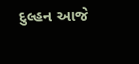દુલ્હન આજે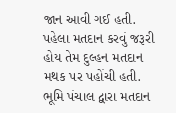જાન આવી ગઈ હતી. પહેલા મતદાન કરવું જરૂરી હોય તેમ દુલ્હન મતદાન મથક પર પહોંચી હતી. ભૂમિ પંચાલ દ્વારા મતદાન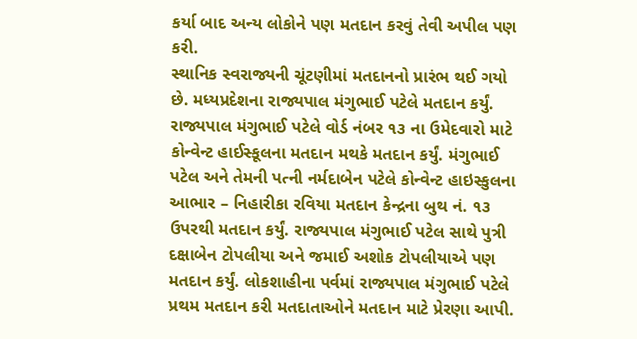કર્યા બાદ અન્ય લોકોને પણ મતદાન કરવું તેવી અપીલ પણ કરી.
સ્થાનિક સ્વરાજ્યની ચૂંટણીમાં મતદાનનો પ્રારંભ થઈ ગયો છે. મધ્યપ્રદેશના રાજ્યપાલ મંગુભાઈ પટેલે મતદાન કર્યું. રાજ્યપાલ મંગુભાઈ પટેલે વોર્ડ નંબર ૧૩ ના ઉમેદવારો માટે કોન્વેન્ટ હાઈસ્કૂલના મતદાન મથકે મતદાન કર્યું. મંગુભાઈ પટેલ અને તેમની પત્ની નર્મદાબેન પટેલે કોન્વેન્ટ હાઇસ્કુલના
આભાર – નિહારીકા રવિયા મતદાન કેન્દ્રના બુથ નં. ૧૩ ઉપરથી મતદાન કર્યું. રાજ્યપાલ મંગુભાઈ પટેલ સાથે પુત્રી દક્ષાબેન ટોપલીયા અને જમાઈ અશોક ટોપલીયાએ પણ મતદાન કર્યું. લોકશાહીના પર્વમાં રાજ્યપાલ મંગુભાઈ પટેલે પ્રથમ મતદાન કરી મતદાતાઓને મતદાન માટે પ્રેરણા આપી.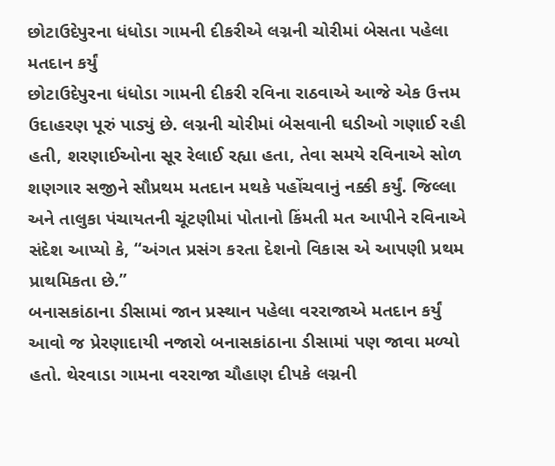છોટાઉદેપુરના ધંધોડા ગામની દીકરીએ લગ્નની ચોરીમાં બેસતા પહેલા મતદાન કર્યું
છોટાઉદેપુરના ધંધોડા ગામની દીકરી રવિના રાઠવાએ આજે એક ઉત્તમ ઉદાહરણ પૂરું પાડ્યું છે. લગ્નની ચોરીમાં બેસવાની ઘડીઓ ગણાઈ રહી હતી, શરણાઈઓના સૂર રેલાઈ રહ્યા હતા, તેવા સમયે રવિનાએ સોળ શણગાર સજીને સૌપ્રથમ મતદાન મથકે પહોંચવાનું નક્કી કર્યું. જિલ્લા અને તાલુકા પંચાયતની ચૂંટણીમાં પોતાનો કિંમતી મત આપીને રવિનાએ સંદેશ આપ્યો કે, “અંગત પ્રસંગ કરતા દેશનો વિકાસ એ આપણી પ્રથમ પ્રાથમિકતા છે.”
બનાસકાંઠાના ડીસામાં જાન પ્રસ્થાન પહેલા વરરાજાએ મતદાન કર્યું
આવો જ પ્રેરણાદાયી નજારો બનાસકાંઠાના ડીસામાં પણ જાવા મળ્યો હતો. થેરવાડા ગામના વરરાજા ચૌહાણ દીપકે લગ્નની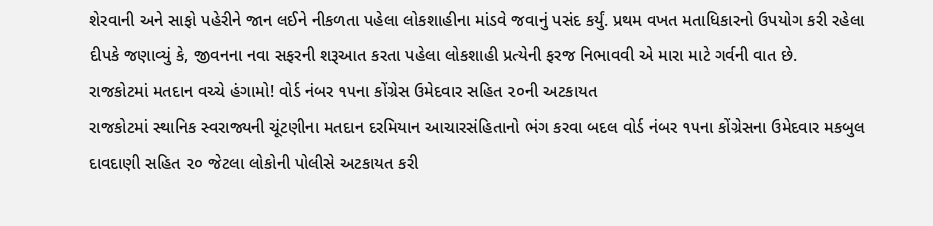શેરવાની અને સાફો પહેરીને જાન લઈને નીકળતા પહેલા લોકશાહીના માંડવે જવાનું પસંદ કર્યું. પ્રથમ વખત મતાધિકારનો ઉપયોગ કરી રહેલા દીપકે જણાવ્યું કે, જીવનના નવા સફરની શરૂઆત કરતા પહેલા લોકશાહી પ્રત્યેની ફરજ નિભાવવી એ મારા માટે ગર્વની વાત છે.
રાજકોટમાં મતદાન વચ્ચે હંગામો! વોર્ડ નંબર ૧૫ના કોંગ્રેસ ઉમેદવાર સહિત ૨૦ની અટકાયત
રાજકોટમાં સ્થાનિક સ્વરાજ્યની ચૂંટણીના મતદાન દરમિયાન આચારસંહિતાનો ભંગ કરવા બદલ વોર્ડ નંબર ૧૫ના કોંગ્રેસના ઉમેદવાર મકબુલ દાવદાણી સહિત ૨૦ જેટલા લોકોની પોલીસે અટકાયત કરી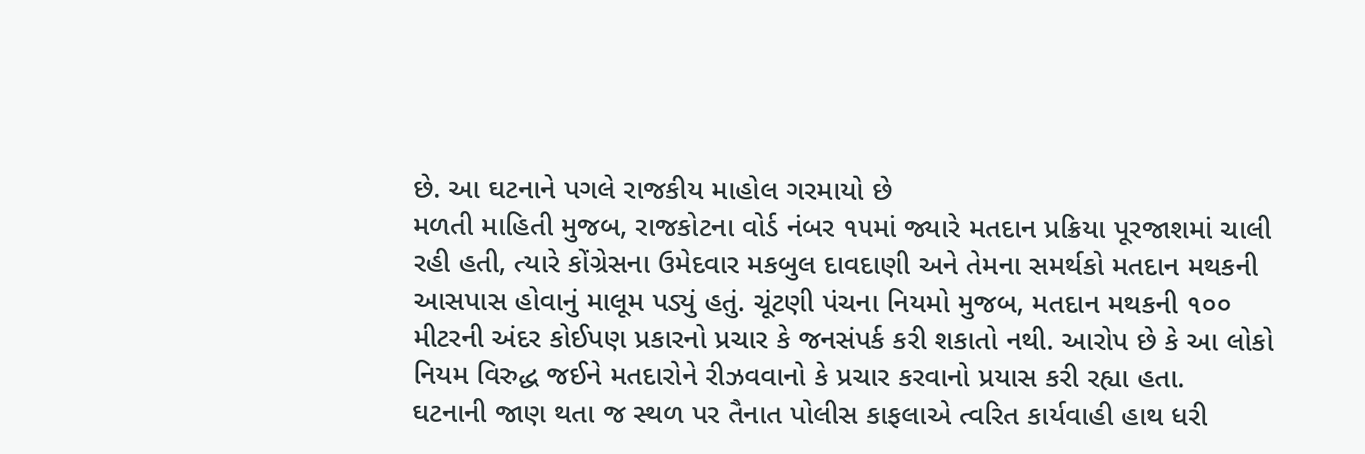છે. આ ઘટનાને પગલે રાજકીય માહોલ ગરમાયો છે
મળતી માહિતી મુજબ, રાજકોટના વોર્ડ નંબર ૧૫માં જ્યારે મતદાન પ્રક્રિયા પૂરજાશમાં ચાલી રહી હતી, ત્યારે કોંગ્રેસના ઉમેદવાર મકબુલ દાવદાણી અને તેમના સમર્થકો મતદાન મથકની આસપાસ હોવાનું માલૂમ પડ્યું હતું. ચૂંટણી પંચના નિયમો મુજબ, મતદાન મથકની ૧૦૦ મીટરની અંદર કોઈપણ પ્રકારનો પ્રચાર કે જનસંપર્ક કરી શકાતો નથી. આરોપ છે કે આ લોકો નિયમ વિરુદ્ધ જઈને મતદારોને રીઝવવાનો કે પ્રચાર કરવાનો પ્રયાસ કરી રહ્યા હતા.
ઘટનાની જાણ થતા જ સ્થળ પર તૈનાત પોલીસ કાફલાએ ત્વરિત કાર્યવાહી હાથ ધરી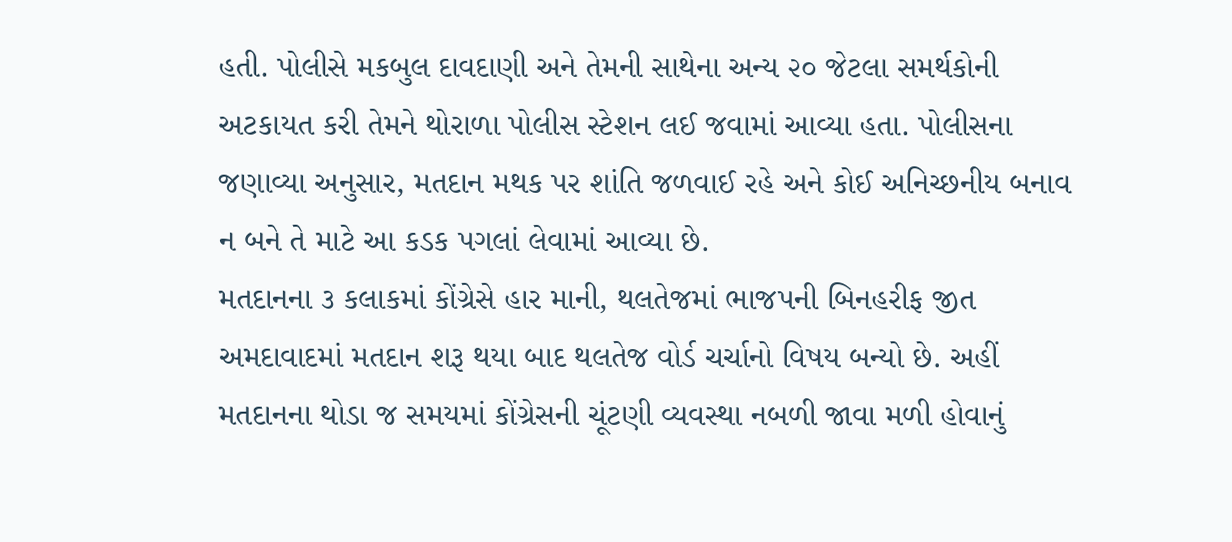હતી. પોલીસે મકબુલ દાવદાણી અને તેમની સાથેના અન્ય ૨૦ જેટલા સમર્થકોની અટકાયત કરી તેમને થોરાળા પોલીસ સ્ટેશન લઈ જવામાં આવ્યા હતા. પોલીસના જણાવ્યા અનુસાર, મતદાન મથક પર શાંતિ જળવાઈ રહે અને કોઈ અનિચ્છનીય બનાવ ન બને તે માટે આ કડક પગલાં લેવામાં આવ્યા છે.
મતદાનના ૩ કલાકમાં કોંગ્રેસે હાર માની, થલતેજમાં ભાજપની બિનહરીફ જીત
અમદાવાદમાં મતદાન શરૂ થયા બાદ થલતેજ વોર્ડ ચર્ચાનો વિષય બન્યો છે. અહીં મતદાનના થોડા જ સમયમાં કોંગ્રેસની ચૂંટણી વ્યવસ્થા નબળી જાવા મળી હોવાનું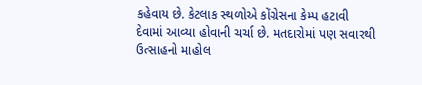કહેવાય છે. કેટલાક સ્થળોએ કોંગ્રેસના કેમ્પ હટાવી દેવામાં આવ્યા હોવાની ચર્ચા છે. મતદારોમાં પણ સવારથી ઉત્સાહનો માહોલ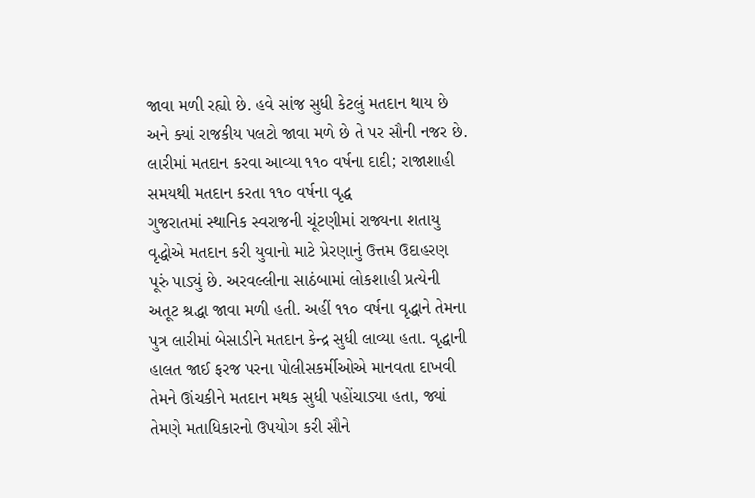જાવા મળી રહ્યો છે. હવે સાંજ સુધી કેટલું મતદાન થાય છે અને ક્યાં રાજકીય પલટો જાવા મળે છે તે પર સૌની નજર છે.
લારીમાં મતદાન કરવા આવ્યા ૧૧૦ વર્ષના દાદી; રાજાશાહી સમયથી મતદાન કરતા ૧૧૦ વર્ષના વૃદ્ધ
ગુજરાતમાં સ્થાનિક સ્વરાજની ચૂંટણીમાં રાજ્યના શતાયુ વૃદ્ધોએ મતદાન કરી યુવાનો માટે પ્રેરણાનું ઉત્તમ ઉદાહરણ પૂરું પાડ્યું છે. અરવલ્લીના સાઠંબામાં લોકશાહી પ્રત્યેની અતૂટ શ્રદ્ધા જાવા મળી હતી. અહીં ૧૧૦ વર્ષના વૃદ્ધાને તેમના પુત્ર લારીમાં બેસાડીને મતદાન કેન્દ્ર સુધી લાવ્યા હતા. વૃદ્ધાની હાલત જાઈ ફરજ પરના પોલીસકર્મીઓએ માનવતા દાખવી તેમને ઊંચકીને મતદાન મથક સુધી પહોંચાડ્યા હતા, જ્યાં તેમણે મતાધિકારનો ઉપયોગ કરી સૌને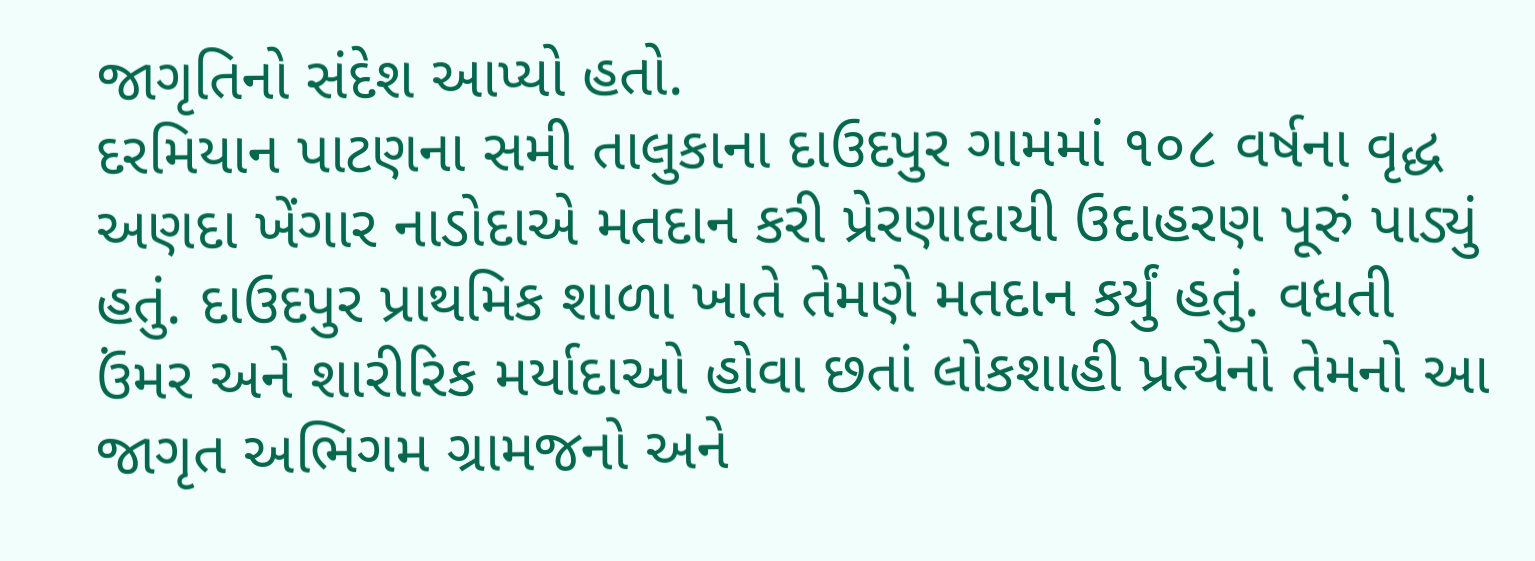જાગૃતિનો સંદેશ આપ્યો હતો.
દરમિયાન પાટણના સમી તાલુકાના દાઉદપુર ગામમાં ૧૦૮ વર્ષના વૃદ્ધ અણદા ખેંગાર નાડોદાએ મતદાન કરી પ્રેરણાદાયી ઉદાહરણ પૂરું પાડ્યું હતું. દાઉદપુર પ્રાથમિક શાળા ખાતે તેમણે મતદાન કર્યું હતું. વધતી ઉંમર અને શારીરિક મર્યાદાઓ હોવા છતાં લોકશાહી પ્રત્યેનો તેમનો આ જાગૃત અભિગમ ગ્રામજનો અને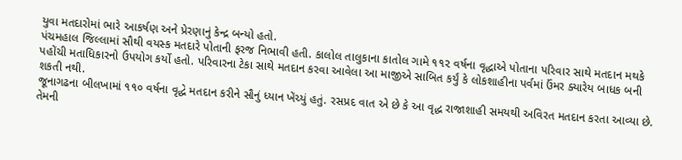યુવા મતદારોમાં ભારે આકર્ષણ અને પ્રેરણાનું કેન્દ્ર બન્યો હતો.
પંચમહાલ જિલ્લામાં સૌથી વયસ્ક મતદારે પોતાની ફરજ નિભાવી હતી. કાલોલ તાલુકાના કાતોલ ગામે ૧૧૨ વર્ષના વૃદ્ધાએ પોતાના પરિવાર સાથે મતદાન મથકે પહોંચી મતાધિકારનો ઉપયોગ કર્યો હતો. પરિવારના ટેકા સાથે મતદાન કરવા આવેલા આ માજીએ સાબિત કર્યું કે લોકશાહીના પર્વમાં ઉંમર ક્યારેય બાધક બની શકતી નથી.
જૂનાગઢના બીલખામાં ૧૧૦ વર્ષના વૃદ્ધે મતદાન કરીને સૌનું ધ્યાન ખેંચ્યું હતું. રસપ્રદ વાત એ છે કે આ વૃદ્ધ રાજાશાહી સમયથી અવિરત મતદાન કરતા આવ્યા છે. તેમની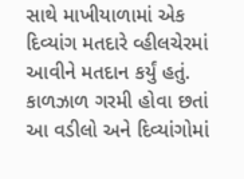સાથે માખીયાળામાં એક દિવ્યાંગ મતદારે વ્હીલચેરમાં આવીને મતદાન કર્યું હતું. કાળઝાળ ગરમી હોવા છતાં આ વડીલો અને દિવ્યાંગોમાં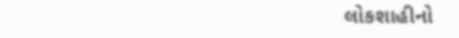લોકશાહીનો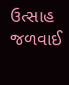ઉત્સાહ જળવાઈ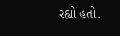રહ્યો હતો.